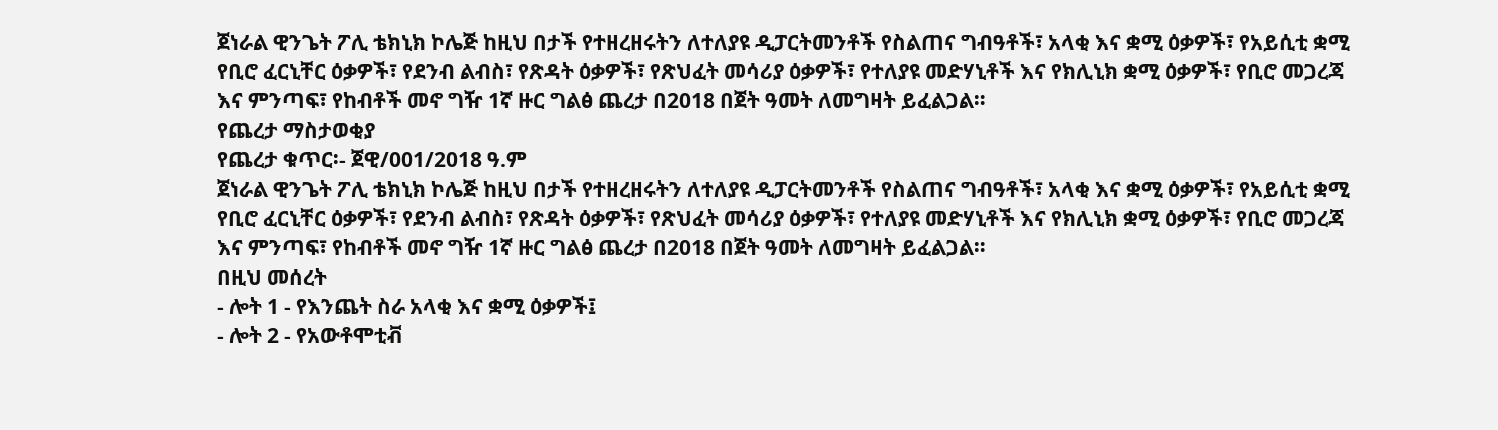ጀነራል ዊንጌት ፖሊ ቴክኒክ ኮሌጅ ከዚህ በታች የተዘረዘሩትን ለተለያዩ ዲፓርትመንቶች የስልጠና ግብዓቶች፣ አላቂ እና ቋሚ ዕቃዎች፣ የአይሲቲ ቋሚ የቢሮ ፈርኒቸር ዕቃዎች፣ የደንብ ልብስ፣ የጽዳት ዕቃዎች፣ የጽህፈት መሳሪያ ዕቃዎች፣ የተለያዩ መድሃኒቶች እና የክሊኒክ ቋሚ ዕቃዎች፣ የቢሮ መጋረጃ እና ምንጣፍ፣ የከብቶች መኖ ግዥ 1ኛ ዙር ግልፅ ጨረታ በ2018 በጀት ዓመት ለመግዛት ይፈልጋል።
የጨረታ ማስታወቂያ
የጨረታ ቁጥር፡- ጀዊ/001/2018 ዓ.ም
ጀነራል ዊንጌት ፖሊ ቴክኒክ ኮሌጅ ከዚህ በታች የተዘረዘሩትን ለተለያዩ ዲፓርትመንቶች የስልጠና ግብዓቶች፣ አላቂ እና ቋሚ ዕቃዎች፣ የአይሲቲ ቋሚ የቢሮ ፈርኒቸር ዕቃዎች፣ የደንብ ልብስ፣ የጽዳት ዕቃዎች፣ የጽህፈት መሳሪያ ዕቃዎች፣ የተለያዩ መድሃኒቶች እና የክሊኒክ ቋሚ ዕቃዎች፣ የቢሮ መጋረጃ እና ምንጣፍ፣ የከብቶች መኖ ግዥ 1ኛ ዙር ግልፅ ጨረታ በ2018 በጀት ዓመት ለመግዛት ይፈልጋል።
በዚህ መሰረት
- ሎት 1 - የእንጨት ስራ አላቂ እና ቋሚ ዕቃዎች፤
- ሎት 2 - የአውቶሞቲቭ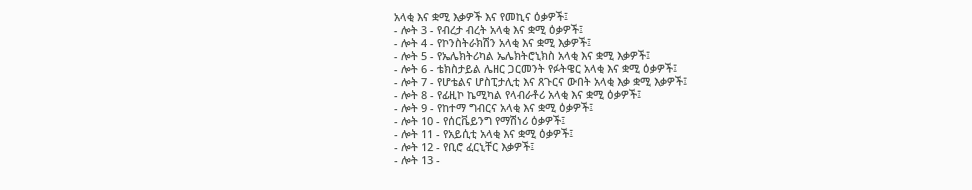አላቂ እና ቋሚ እቃዎች እና የመኪና ዕቃዎች፤
- ሎት 3 - የብረታ ብረት አላቂ እና ቋሚ ዕቃዎች፤
- ሎት 4 - የኮንስትራክሽን አላቂ እና ቋሚ እቃዎች፤
- ሎት 5 - የኤሌክትሪካል ኤሌክትሮኒክስ አላቂ እና ቋሚ እቃዎች፤
- ሎት 6 - ቴክስታይል ሌዘር ጋርመንት የፉትዌር አላቂ እና ቋሚ ዕቃዎች፤
- ሎት 7 - የሆቴልና ሆስፒታሊቲ እና ጸጉርና ውበት አላቂ እቃ ቋሚ እቃዎች፤
- ሎት 8 - የፊዚኮ ኬሚካል የላብራቶሪ አላቂ እና ቋሚ ዕቃዎች፤
- ሎት 9 - የከተማ ግብርና አላቂ እና ቋሚ ዕቃዎች፤
- ሎት 10 - የሰርቬይንግ የማሽነሪ ዕቃዎች፤
- ሎት 11 - የአይሲቲ አላቂ እና ቋሚ ዕቃዎች፤
- ሎት 12 - የቢሮ ፈርኒቸር እቃዎች፤
- ሎት 13 -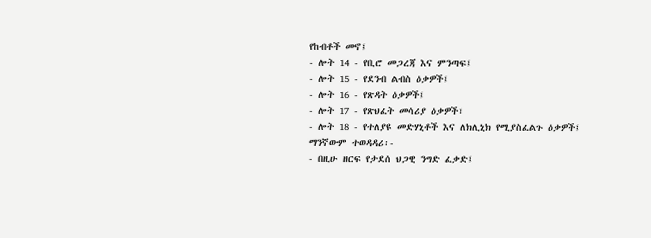የከብቶች መኖ፤
- ሎት 14 - የቢሮ መጋረጃ እና ምንጣፍ፤
- ሎት 15 - የደንብ ልብስ ዕቃዎች፤
- ሎት 16 - የጽዳት ዕቃዎች፤
- ሎት 17 - የጽህፈት መሳሪያ ዕቃዎች፣
- ሎት 18 - የተለያዩ መድሃኒቶች እና ለክሊኒክ የሚያስፈልጉ ዕቃዎች፤
ማንኛውም ተወዳዳሪ፡-
- በዚሁ ዘርፍ የታደሰ ህጋዊ ንግድ ፈቃድ፤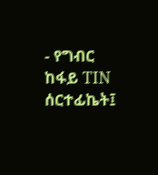- የግብር ከፋይ TIN ሰርተፊኬት፤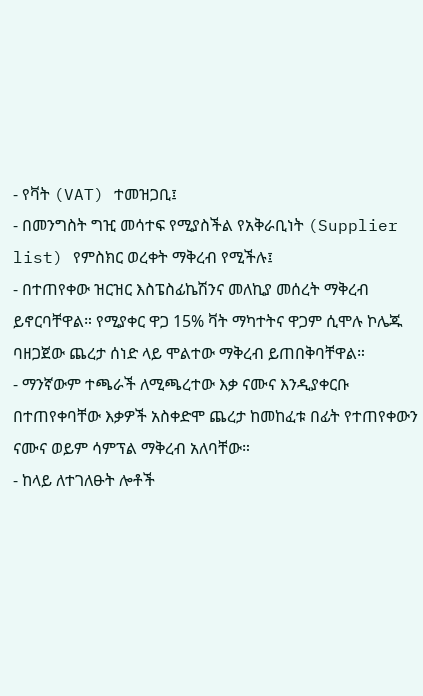- የቫት (VAT) ተመዝጋቢ፤
- በመንግስት ግዢ መሳተፍ የሚያስችል የአቅራቢነት (Supplier list) የምስክር ወረቀት ማቅረብ የሚችሉ፤
- በተጠየቀው ዝርዝር እስፔስፊኬሽንና መለኪያ መሰረት ማቅረብ ይኖርባቸዋል። የሚያቀር ዋጋ 15% ቫት ማካተትና ዋጋም ሲሞሉ ኮሌጁ ባዘጋጀው ጨረታ ሰነድ ላይ ሞልተው ማቅረብ ይጠበቅባቸዋል።
- ማንኛውም ተጫራች ለሚጫረተው እቃ ናሙና እንዲያቀርቡ በተጠየቀባቸው እቃዎች አስቀድሞ ጨረታ ከመከፈቱ በፊት የተጠየቀውን ናሙና ወይም ሳምፕል ማቅረብ አለባቸው።
- ከላይ ለተገለፁት ሎቶች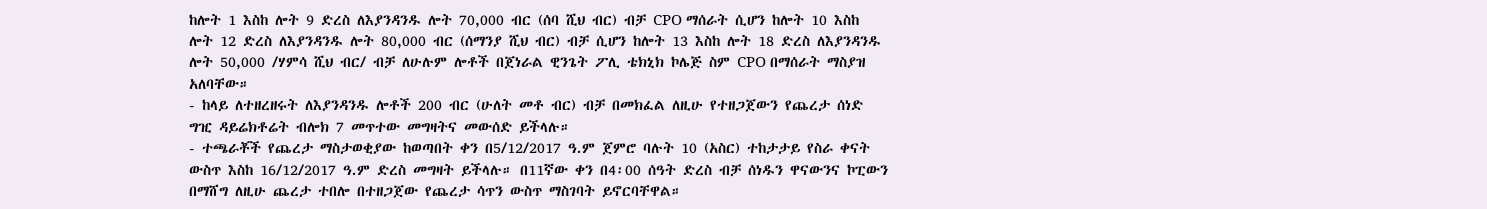ከሎት 1 እስከ ሎት 9 ድረስ ለእያንዳንዱ ሎት 70,000 ብር (ሰባ ሺህ ብር) ብቻ CPO ማሰራት ሲሆን ከሎት 10 እስከ ሎት 12 ድረስ ለእያንዳንዱ ሎት 80,000 ብር (ሰማንያ ሺህ ብር) ብቻ ሲሆን ከሎት 13 እስከ ሎት 18 ድረስ ለእያንዳንዱ ሎት 50,000 /ሃምሳ ሺህ ብር/ ብቻ ለሁሉም ሎቶች በጀነራል ዊንጌት ፖሊ ቴክኒክ ኮሌጅ ስም CPO በማሰራት ማስያዝ አለባቸው።
- ከላይ ለተዘረዘሩት ለእያንዳንዱ ሎቶች 200 ብር (ሁለት መቶ ብር) ብቻ በመክፈል ለዚሁ የተዘጋጀውን የጨረታ ሰነድ ግዢ ዳይሬክቶሬት ብሎክ 7 መጥተው መግዛትና መውሰድ ይችላሉ።
- ተጫራቾች የጨረታ ማስታወቂያው ከወጣበት ቀን በ5/12/2017 ዓ.ም ጀምሮ ባሉት 10 (አስር) ተከታታይ የስራ ቀናት ውስጥ እስከ 16/12/2017 ዓ.ም ድረስ መግዛት ይችላሉ። በ11ኛው ቀን በ4፡00 ሰዓት ድረስ ብቻ ሰነዱን ዋናውንና ኮፒውን በማሸግ ለዚሁ ጨረታ ተበሎ በተዘጋጀው የጨረታ ሳጥን ውስጥ ማስገባት ይኖርባቸዋል።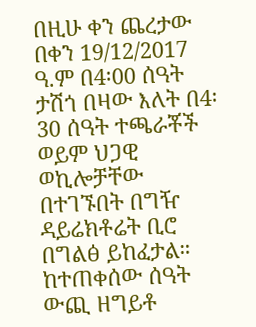በዚሁ ቀን ጨረታው በቀን 19/12/2017 ዓ.ም በ4፡00 ሰዓት ታሽጎ በዛው እለት በ4፡30 ሰዓት ተጫራቾች ወይም ህጋዊ ወኪሎቻቸው በተገኙበት በግዥ ዳይሬክቶሬት ቢሮ በግልፅ ይከፈታል። ከተጠቀሰው ሰዓት ውጪ ዘግይቶ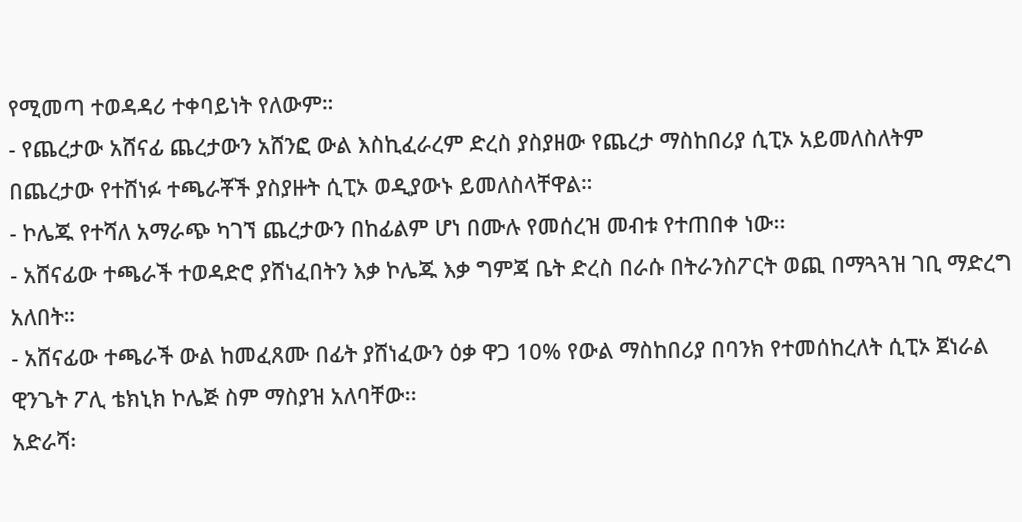የሚመጣ ተወዳዳሪ ተቀባይነት የለውም።
- የጨረታው አሸናፊ ጨረታውን አሸንፎ ውል እስኪፈራረም ድረስ ያስያዘው የጨረታ ማስከበሪያ ሲፒኦ አይመለስለትም በጨረታው የተሸነፉ ተጫራቾች ያስያዙት ሲፒኦ ወዲያውኑ ይመለስላቸዋል።
- ኮሌጁ የተሻለ አማራጭ ካገኘ ጨረታውን በከፊልም ሆነ በሙሉ የመሰረዝ መብቱ የተጠበቀ ነው፡፡
- አሸናፊው ተጫራች ተወዳድሮ ያሸነፈበትን እቃ ኮሌጁ እቃ ግምጃ ቤት ድረስ በራሱ በትራንስፖርት ወጪ በማጓጓዝ ገቢ ማድረግ አለበት።
- አሸናፊው ተጫራች ውል ከመፈጸሙ በፊት ያሸነፈውን ዕቃ ዋጋ 10% የውል ማስከበሪያ በባንክ የተመሰከረለት ሲፒኦ ጀነራል ዊንጌት ፖሊ ቴክኒክ ኮሌጅ ስም ማስያዝ አለባቸው፡፡
አድራሻ፡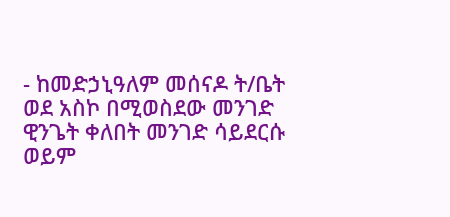- ከመድኃኒዓለም መሰናዶ ት/ቤት ወደ አስኮ በሚወስደው መንገድ ዊንጌት ቀለበት መንገድ ሳይደርሱ ወይም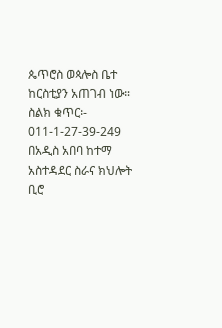ጴጥሮስ ወጳሎስ ቤተ ከርስቲያን አጠገብ ነው።
ስልክ ቁጥር፡- 011-1-27-39-249
በአዲስ አበባ ከተማ አስተዳደር ስራና ክህሎት ቢሮ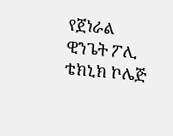የጀነራል ዊንጌት ፖሊ ቴክኒክ ኮሌጅ